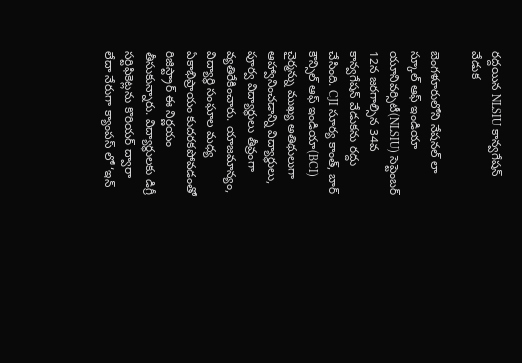రద్దయిన NLSIU కాన్వగేషన్ వేడుక

బెంగళూరులోని నేషనల్ లా స్కూల్ ఆఫ్ ఇండియా యూనివర్సిటీ(NLSIU) సెప్టెంబర్ 12న జరగాల్సిన 34వ కాన్వగేషన్ వేడుకను రద్దు చేసింది. CJI సూర్య కాంత్, బార్ కౌన్సిల్ ఆఫ్ ఇండియా(BCI) చైర్మన్ను ముఖ్య అతిథులుగా ఆహ్వానించడాన్ని విద్యార్థులు, పూర్వ విద్యార్థులు తీవ్రంగా వ్యతిరేకించారు. యాజమాన్యం, విద్యార్థి సంఘాల మధ్య ఏకాభిప్రాయం కుదరకపోవడంతో రిజిస్ట్రార్ ఈ నిర్ణయం తీసుకున్నారు. విద్యార్థులకు డిగ్రీ సర్టిఫికెట్లను కొరియర్ ద్వారా లేదా నేరుగా క్యాంపస్ లో ‘ఇన్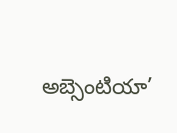అబ్సెంటియా’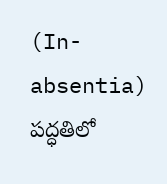(In-absentia) పద్ధతిలో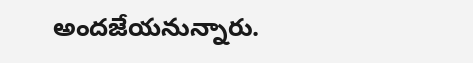అందజేయనున్నారు.